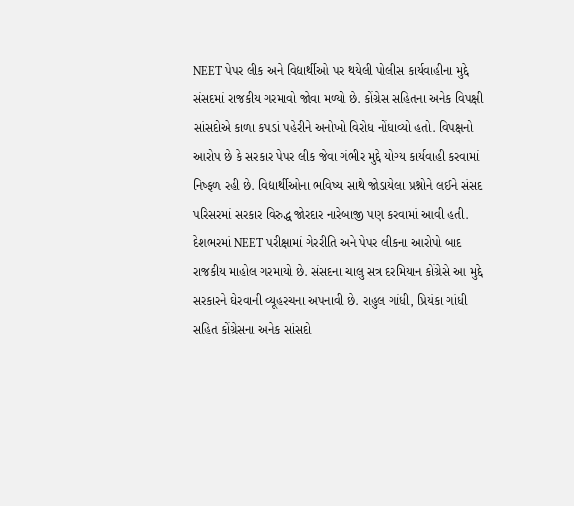NEET પેપર લીક અને વિદ્યાર્થીઓ પર થયેલી પોલીસ કાર્યવાહીના મુદ્દે સંસદમાં રાજકીય ગરમાવો જોવા મળ્યો છે. કોંગ્રેસ સહિતના અનેક વિપક્ષી સાંસદોએ કાળા કપડાં પહેરીને અનોખો વિરોધ નોંધાવ્યો હતો. વિપક્ષનો આરોપ છે કે સરકાર પેપર લીક જેવા ગંભીર મુદ્દે યોગ્ય કાર્યવાહી કરવામાં નિષ્ફળ રહી છે. વિદ્યાર્થીઓના ભવિષ્ય સાથે જોડાયેલા પ્રશ્નોને લઈને સંસદ પરિસરમાં સરકાર વિરુદ્ધ જોરદાર નારેબાજી પણ કરવામાં આવી હતી.
દેશભરમાં NEET પરીક્ષામાં ગેરરીતિ અને પેપર લીકના આરોપો બાદ રાજકીય માહોલ ગરમાયો છે. સંસદના ચાલુ સત્ર દરમિયાન કોંગ્રેસે આ મુદ્દે સરકારને ઘેરવાની વ્યૂહરચના અપનાવી છે. રાહુલ ગાંધી, પ્રિયંકા ગાંધી સહિત કોંગ્રેસના અનેક સાંસદો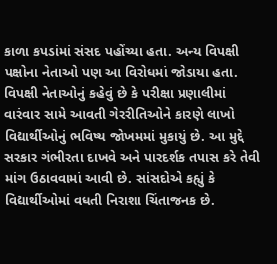કાળા કપડાંમાં સંસદ પહોંચ્યા હતા. અન્ય વિપક્ષી પક્ષોના નેતાઓ પણ આ વિરોધમાં જોડાયા હતા.
વિપક્ષી નેતાઓનું કહેવું છે કે પરીક્ષા પ્રણાલીમાં વારંવાર સામે આવતી ગેરરીતિઓને કારણે લાખો વિદ્યાર્થીઓનું ભવિષ્ય જોખમમાં મુકાયું છે. આ મુદ્દે સરકાર ગંભીરતા દાખવે અને પારદર્શક તપાસ કરે તેવી માંગ ઉઠાવવામાં આવી છે. સાંસદોએ કહ્યું કે વિદ્યાર્થીઓમાં વધતી નિરાશા ચિંતાજનક છે.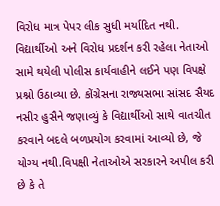વિરોધ માત્ર પેપર લીક સુધી મર્યાદિત નથી. વિદ્યાર્થીઓ અને વિરોધ પ્રદર્શન કરી રહેલા નેતાઓ સામે થયેલી પોલીસ કાર્યવાહીને લઈને પણ વિપક્ષે પ્રશ્નો ઉઠાવ્યા છે. કોંગ્રેસના રાજ્યસભા સાંસદ સૈયદ નસીર હુસૈને જણાવ્યું કે વિદ્યાર્થીઓ સાથે વાતચીત કરવાને બદલે બળપ્રયોગ કરવામાં આવ્યો છે, જે યોગ્ય નથી.વિપક્ષી નેતાઓએ સરકારને અપીલ કરી છે કે તે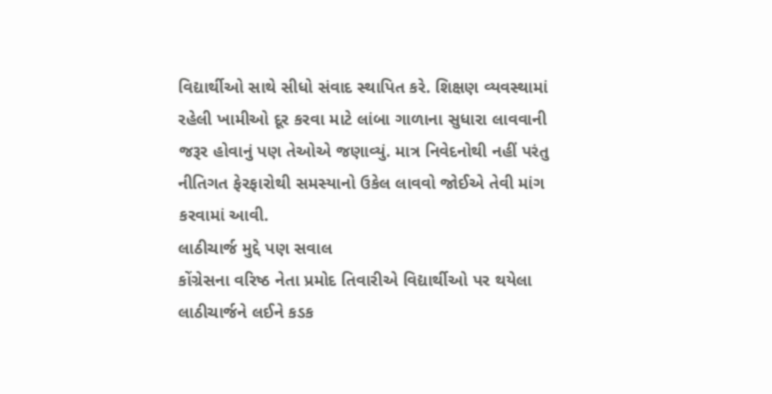વિદ્યાર્થીઓ સાથે સીધો સંવાદ સ્થાપિત કરે. શિક્ષણ વ્યવસ્થામાં રહેલી ખામીઓ દૂર કરવા માટે લાંબા ગાળાના સુધારા લાવવાની જરૂર હોવાનું પણ તેઓએ જણાવ્યું. માત્ર નિવેદનોથી નહીં પરંતુ નીતિગત ફેરફારોથી સમસ્યાનો ઉકેલ લાવવો જોઈએ તેવી માંગ કરવામાં આવી.
લાઠીચાર્જ મુદ્દે પણ સવાલ
કોંગ્રેસના વરિષ્ઠ નેતા પ્રમોદ તિવારીએ વિદ્યાર્થીઓ પર થયેલા લાઠીચાર્જને લઈને કડક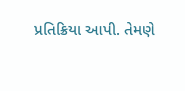પ્રતિક્રિયા આપી. તેમણે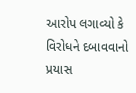આરોપ લગાવ્યો કે વિરોધને દબાવવાનો પ્રયાસ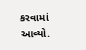કરવામાં આવ્યો.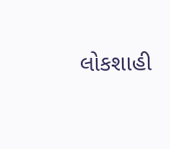લોકશાહી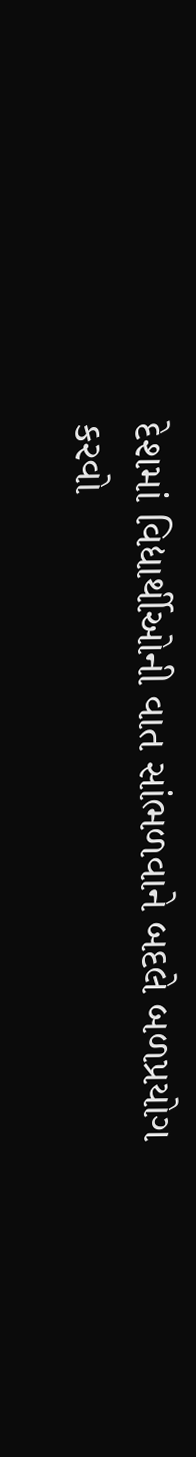દેશમાં વિદ્યાર્થીઓની વાત સાંભળવાને બદલે બળપ્રયોગ કરવો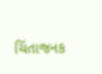ચિંતાજનક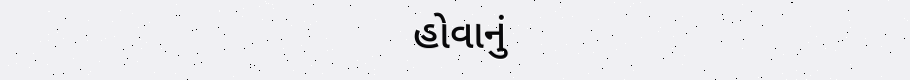હોવાનું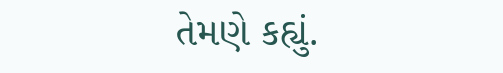તેમણે કહ્યું.